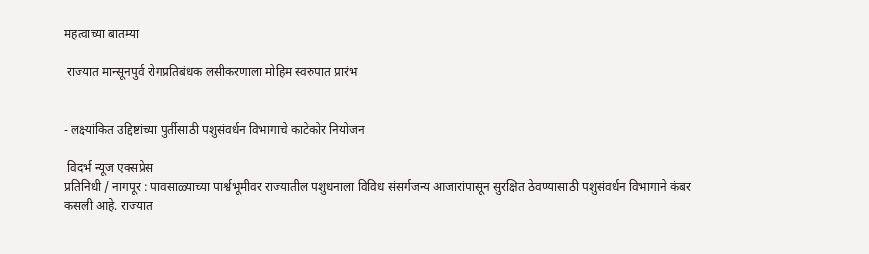महत्वाच्या बातम्या

 राज्यात मान्सूनपुर्व रोगप्रतिबंधक लसीकरणाला मोहिम स्वरुपात प्रारंभ


- लक्ष्यांकित उद्दिष्टांच्या पुर्तीसाठी पशुसंवर्धन विभागाचे काटेकोर नियोजन

 विदर्भ न्यूज एक्सप्रेस
प्रतिनिधी / नागपूर : पावसाळ्याच्या पार्श्वभूमीवर राज्यातील पशुधनाला विविध संसर्गजन्य आजारांपासून सुरक्षित ठेवण्यासाठी पशुसंवर्धन विभागाने कंबर कसली आहे. राज्यात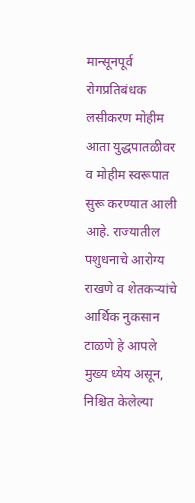मान्सूनपूर्व रोगप्रतिबंधक लसीकरण मोहीम आता युद्धपातळीवर व मोहीम स्वरूपात सुरू करण्यात आली आहे. राज्यातील पशुधनाचे आरोग्य राखणे व शेतकऱ्यांचे आर्थिक नुकसान टाळणे हे आपले मुख्य ध्येय असून, निश्चित केलेल्या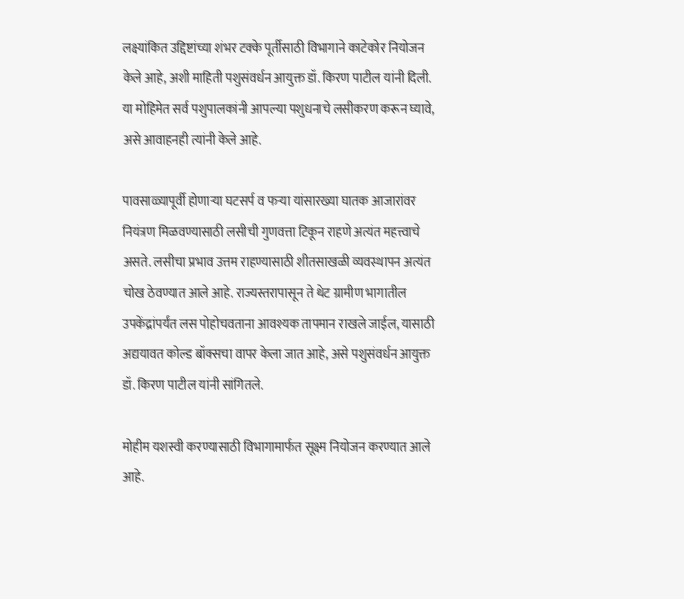लक्ष्यांकित उद्दिष्टांच्या शंभर टक्के पूर्तीसाठी विभागाने काटेकोर नियोजन केले आहे, अशी माहिती पशुसंवर्धन आयुक्त डॉ. किरण पाटील यांनी दिली. या मोहिमेत सर्व पशुपालकांनी आपल्या पशुधनाचे लसीकरण करून घ्यावे, असे आवाहनही त्यांनी केले आहे.

पावसाळ्यापूर्वी होणाऱ्या घटसर्प व फऱ्या यांसारख्या घातक आजारांवर नियंत्रण मिळवण्यासाठी लसीची गुणवत्ता टिकून राहणे अत्यंत महत्त्वाचे असते. लसीचा प्रभाव उत्तम राहण्यासाठी शीतसाखळी व्यवस्थापन अत्यंत चोख ठेवण्यात आले आहे. राज्यस्तरापासून ते थेट ग्रामीण भागातील उपकेंद्रांपर्यंत लस पोहोचवताना आवश्यक तापमान राखले जाईल, यासाठी अद्ययावत कोल्ड बॉक्सचा वापर केला जात आहे, असे पशुसंवर्धन आयुक्त डॉ. किरण पाटील यांनी सांगितले.

मोहीम यशस्वी करण्यासाठी विभागामार्फत सूक्ष्म नियोजन करण्यात आले आहे.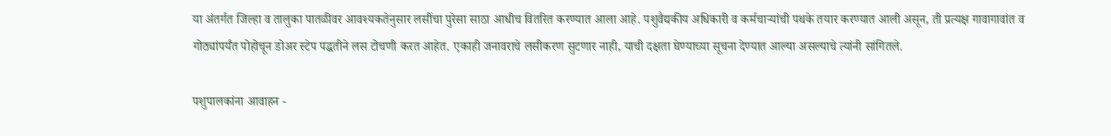या अंतर्गत जिल्हा व तालुका पातळीवर आवश्यकतेनुसार लसींचा पुरेसा साठा आधीच वितरित करण्यात आला आहे. पशुवैद्यकीय अधिकारी व कर्मचाऱ्यांची पथके तयार करण्यात आली असून, ती प्रत्यक्ष गावागावांत व गोठ्यांपर्यंत पोहोचून डोअर स्टेप पद्धतीने लस टोचणी करत आहेत. एकाही जनावराचे लसीकरण सुटणार नाही, याची दक्षता घेण्याच्या सूचना देण्यात आल्या असल्याचे त्यांनी सांगितले.

पशुपालकांना आवाहन -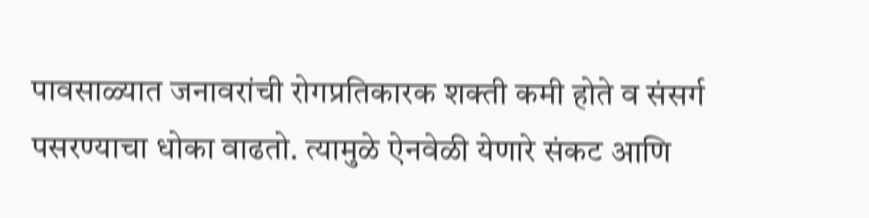पावसाळ्यात जनावरांची रोगप्रतिकारक शक्ती कमी होते व संसर्ग पसरण्याचा धोका वाढतो. त्यामुळे ऐनवेळी येणारे संकट आणि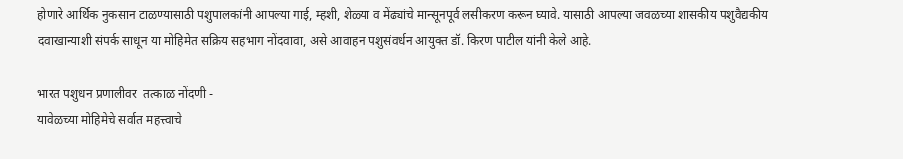होणारे आर्थिक नुकसान टाळण्यासाठी पशुपालकांनी आपल्या गाई, म्हशी, शेळ्या व मेंढ्यांचे मान्सूनपूर्व लसीकरण करून घ्यावे. यासाठी आपल्या जवळच्या शासकीय पशुवैद्यकीय दवाखान्याशी संपर्क साधून या मोहिमेत सक्रिय सहभाग नोंदवावा, असे आवाहन पशुसंवर्धन आयुक्त डॉ. किरण पाटील यांनी केले आहे.

भारत पशुधन प्रणालीवर  तत्काळ नोंदणी -
यावेळच्या मोहिमेचे सर्वात महत्त्वाचे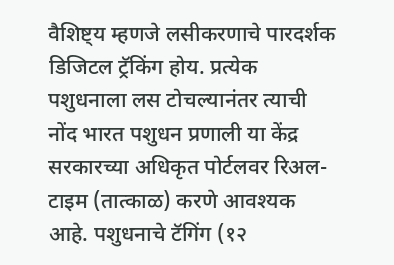वैशिष्ट्य म्हणजे लसीकरणाचे पारदर्शक डिजिटल ट्रॅकिंग होय. प्रत्येक पशुधनाला लस टोचल्यानंतर त्याची नोंद भारत पशुधन प्रणाली या केंद्र सरकारच्या अधिकृत पोर्टलवर रिअल-टाइम (तात्काळ) करणे आवश्यक आहे. पशुधनाचे टॅगिंग (१२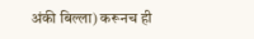अंकी बिल्ला) करूनच ही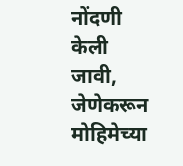नोंदणी केली जावी, जेणेकरून मोहिमेच्या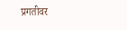प्रगतीवर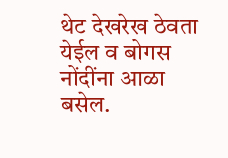थेट देखरेख ठेवता येईल व बोगस नोंदींना आळा बसेल.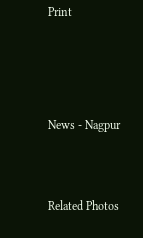Print






News - Nagpur




Related Photos